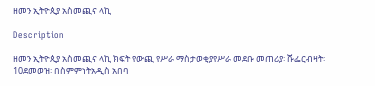ዘመን ኢትዮጲያ አስመጪና ላኪ

Description

ዘመን ኢትዮጲያ አስመጪና ላኪ ክፍት የውጪ የሥራ ማስታወቂያየሥራ መደቡ መጠሪያ፡ ሹፌርብዛት፡ 10ደመወዝ፡ በስምምነትአዲስ አበባ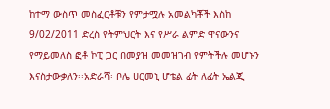ከተማ ውስጥ መስፈርቶቹን የምታሟሉ አመልካቾች እስከ 9/02/2011 ድረስ የትምህርት እና የሥራ ልምድ ዋናውንና የማይመለስ ፎቶ ኮፒ ጋር በመያዝ መመዝገብ የምትችሉ መሆኑን እናስታውቃለን፡፡አድራሻ፡ ቦሌ ሀርመኒ ሆቴል ፊት ለፊት ኤልጂ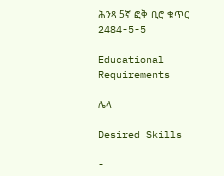ሕንጻ 5ኛ ፎቅ ቢሮ ቁጥር 2484-5-5

Educational Requirements

ሌላ

Desired Skills

-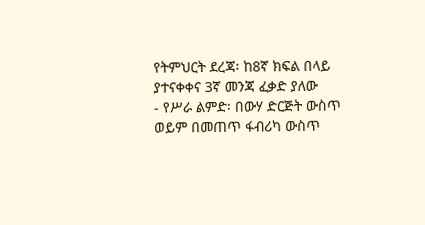የትምህርት ደረጃ፡ ከ8ኛ ክፍል በላይ ያተናቀቀና 3ኛ መንጃ ፈቃድ ያለው
- የሥራ ልምድ፡ በውሃ ድርጅት ውስጥ ወይም በመጠጥ ፋብሪካ ውስጥ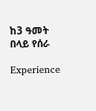ከ3 ዓመት በላይ የሰራ

Experience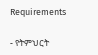Requirements

- የትምህርት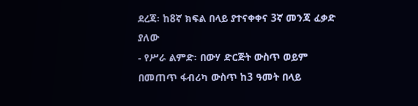ደረጃ፡ ከ8ኛ ክፍል በላይ ያተናቀቀና 3ኛ መንጃ ፈቃድ ያለው
- የሥራ ልምድ፡ በውሃ ድርጅት ውስጥ ወይም በመጠጥ ፋብሪካ ውስጥ ከ3 ዓመት በላይ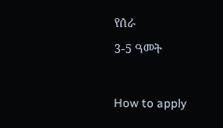የሰራ
3-5 ዓመት

How to apply